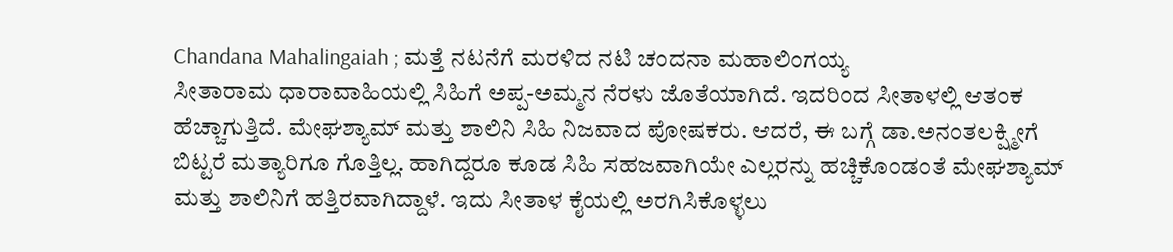Chandana Mahalingaiah ; ಮತ್ತೆ ನಟನೆಗೆ ಮರಳಿದ ನಟಿ ಚಂದನಾ ಮಹಾಲಿಂಗಯ್ಯ
ಸೀತಾರಾಮ ಧಾರಾವಾಹಿಯಲ್ಲಿ ಸಿಹಿಗೆ ಅಪ್ಪ-ಅಮ್ಮನ ನೆರಳು ಜೊತೆಯಾಗಿದೆ. ಇದರಿಂದ ಸೀತಾಳಲ್ಲಿ ಆತಂಕ ಹೆಚ್ಚಾಗುತ್ತಿದೆ. ಮೇಘಶ್ಯಾಮ್ ಮತ್ತು ಶಾಲಿನಿ ಸಿಹಿ ನಿಜವಾದ ಪೋಷಕರು. ಆದರೆ, ಈ ಬಗ್ಗೆ ಡಾ.ಅನಂತಲಕ್ಷ್ಮೀಗೆ ಬಿಟ್ಟರೆ ಮತ್ಯಾರಿಗೂ ಗೊತ್ತಿಲ್ಲ. ಹಾಗಿದ್ದರೂ ಕೂಡ ಸಿಹಿ ಸಹಜವಾಗಿಯೇ ಎಲ್ಲರನ್ನು ಹಚ್ಚಿಕೊಂಡಂತೆ ಮೇಘಶ್ಯಾಮ್ ಮತ್ತು ಶಾಲಿನಿಗೆ ಹತ್ತಿರವಾಗಿದ್ದಾಳೆ. ಇದು ಸೀತಾಳ ಕೈಯಲ್ಲಿ ಅರಗಿಸಿಕೊಳ್ಳಲು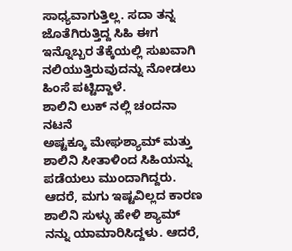ಸಾಧ್ಯವಾಗುತ್ತಿಲ್ಲ. ಸದಾ ತನ್ನ ಜೊತೆಗಿರುತ್ತಿದ್ದ ಸಿಹಿ ಈಗ ಇನ್ನೊಬ್ಬರ ತೆಕ್ಕೆಯಲ್ಲಿ ಸುಖವಾಗಿ ನಲಿಯುತ್ತಿರುವುದನ್ನು ನೋಡಲು ಹಿಂಸೆ ಪಟ್ಟಿದ್ದಾಳೆ.
ಶಾಲಿನಿ ಲುಕ್ ನಲ್ಲಿ ಚಂದನಾ ನಟನೆ
ಅಷ್ಟಕ್ಕೂ ಮೇಘಶ್ಯಾಮ್ ಮತ್ತು ಶಾಲಿನಿ ಸೀತಾಳಿಂದ ಸಿಹಿಯನ್ನು ಪಡೆಯಲು ಮುಂದಾಗಿದ್ದರು. ಆದರೆ, ಮಗು ಇಷ್ಟವಿಲ್ಲದ ಕಾರಣ ಶಾಲಿನಿ ಸುಳ್ಳು ಹೇಳಿ ಶ್ಯಾಮ್ ನನ್ನು ಯಾಮಾರಿಸಿದ್ದಳು. ಆದರೆ,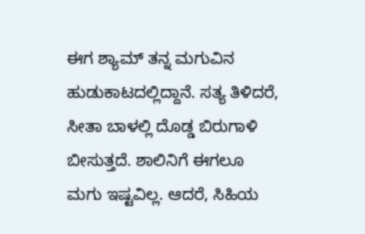ಈಗ ಶ್ಯಾಮ್ ತನ್ನ ಮಗುವಿನ ಹುಡುಕಾಟದಲ್ಲಿದ್ದಾನೆ. ಸತ್ಯ ತಿಳಿದರೆ, ಸೀತಾ ಬಾಳಲ್ಲಿ ದೊಡ್ಡ ಬಿರುಗಾಳಿ ಬೀಸುತ್ತದೆ. ಶಾಲಿನಿಗೆ ಈಗಲೂ ಮಗು ಇಷ್ಟವಿಲ್ಲ. ಆದರೆ, ಸಿಹಿಯ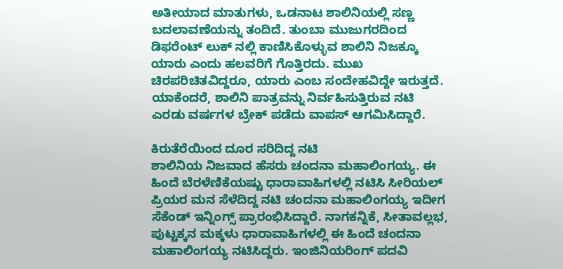ಅತೀಯಾದ ಮಾತುಗಳು, ಒಡನಾಟ ಶಾಲಿನಿಯಲ್ಲಿ ಸಣ್ಣ ಬದಲಾವಣೆಯನ್ನು ತಂದಿದೆ. ತುಂಬಾ ಮುಜುಗರದಿಂದ ಡಿಫರೆಂಟ್ ಲುಕ್ ನಲ್ಲಿ ಕಾಣಿಸಿಕೊಳ್ಳುವ ಶಾಲಿನಿ ನಿಜಕ್ಕೂ ಯಾರು ಎಂದು ಹಲವರಿಗೆ ಗೊತ್ತಿರದು. ಮುಖ ಚಿರಪರಿಚಿತವಿದ್ದರೂ, ಯಾರು ಎಂಬ ಸಂದೇಹವಿದ್ದೇ ಇರುತ್ತದೆ. ಯಾಕೆಂದರೆ, ಶಾಲಿನಿ ಪಾತ್ರವನ್ನು ನಿರ್ವಹಿಸುತ್ತಿರುವ ನಟಿ ಎರಡು ವರ್ಷಗಳ ಬ್ರೇಕ್ ಪಡೆದು ವಾಪಸ್ ಆಗಮಿಸಿದ್ದಾರೆ.

ಕಿರುತೆರೆಯಿಂದ ದೂರ ಸರಿದಿದ್ದ ನಟಿ
ಶಾಲಿನಿಯ ನಿಜವಾದ ಹೆಸರು ಚಂದನಾ ಮಹಾಲಿಂಗಯ್ಯ. ಈ ಹಿಂದೆ ಬೆರಳೆಣಿಕೆಯಷ್ಟು ಧಾರಾವಾಹಿಗಳಲ್ಲಿ ನಟಿಸಿ ಸೀರಿಯಲ್ ಪ್ರಿಯರ ಮನ ಸೆಳೆದಿದ್ದ ನಟಿ ಚಂದನಾ ಮಹಾಲಿಂಗಯ್ಯ ಇದೀಗ ಸೆಕೆಂಡ್ ಇನ್ನಿಂಗ್ಸ್ ಪ್ರಾರಂಭಿಸಿದ್ದಾರೆ. ನಾಗಕನ್ನಿಕೆ, ಸೀತಾವಲ್ಲಭ, ಪುಟ್ಟಕ್ಕನ ಮಕ್ಕಳು ಧಾರಾವಾಹಿಗಳಲ್ಲಿ ಈ ಹಿಂದೆ ಚಂದನಾ ಮಹಾಲಿಂಗಯ್ಯ ನಟಿಸಿದ್ದರು. ಇಂಜಿನಿಯರಿಂಗ್ ಪದವಿ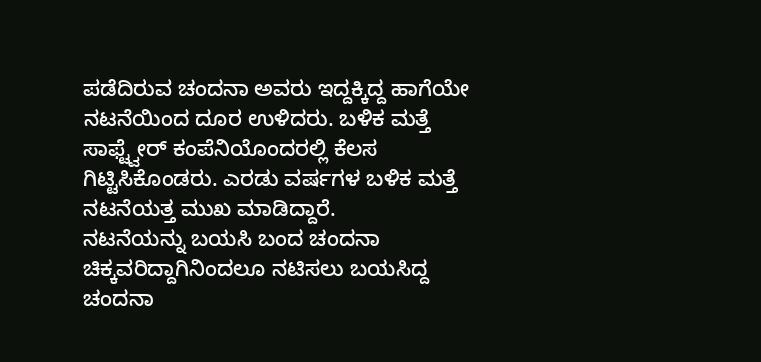ಪಡೆದಿರುವ ಚಂದನಾ ಅವರು ಇದ್ದಕ್ಕಿದ್ದ ಹಾಗೆಯೇ ನಟನೆಯಿಂದ ದೂರ ಉಳಿದರು. ಬಳಿಕ ಮತ್ತೆ ಸಾಫ್ಟ್ವೇರ್ ಕಂಪೆನಿಯೊಂದರಲ್ಲಿ ಕೆಲಸ ಗಿಟ್ಟಿಸಿಕೊಂಡರು. ಎರಡು ವರ್ಷಗಳ ಬಳಿಕ ಮತ್ತೆ ನಟನೆಯತ್ತ ಮುಖ ಮಾಡಿದ್ದಾರೆ.
ನಟನೆಯನ್ನು ಬಯಸಿ ಬಂದ ಚಂದನಾ
ಚಿಕ್ಕವರಿದ್ದಾಗಿನಿಂದಲೂ ನಟಿಸಲು ಬಯಸಿದ್ದ ಚಂದನಾ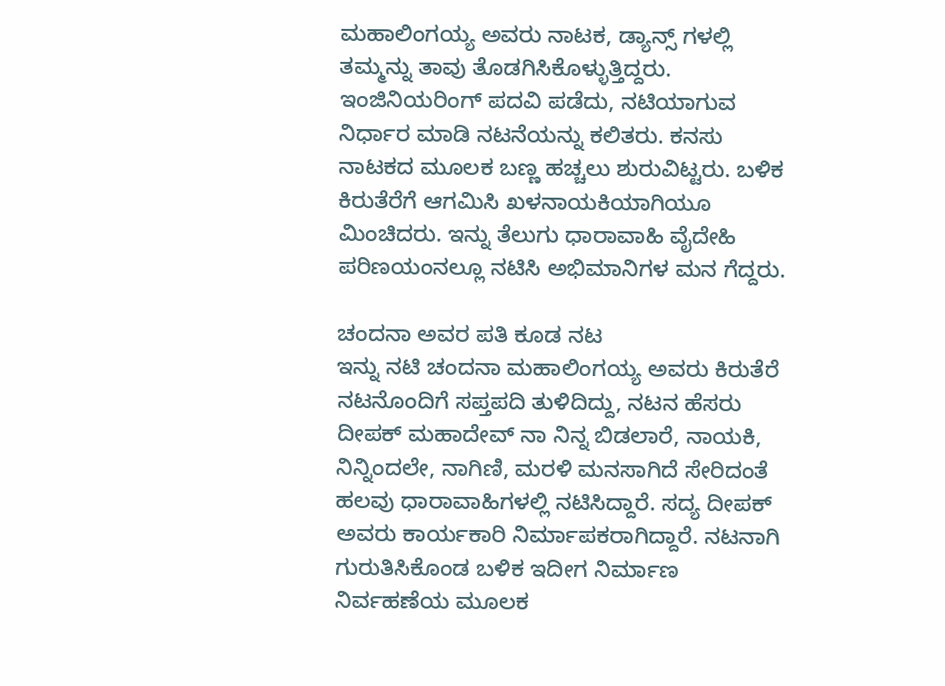ಮಹಾಲಿಂಗಯ್ಯ ಅವರು ನಾಟಕ, ಡ್ಯಾನ್ಸ್ ಗಳಲ್ಲಿ ತಮ್ಮನ್ನು ತಾವು ತೊಡಗಿಸಿಕೊಳ್ಳುತ್ತಿದ್ದರು. ಇಂಜಿನಿಯರಿಂಗ್ ಪದವಿ ಪಡೆದು, ನಟಿಯಾಗುವ ನಿರ್ಧಾರ ಮಾಡಿ ನಟನೆಯನ್ನು ಕಲಿತರು. ಕನಸು ನಾಟಕದ ಮೂಲಕ ಬಣ್ಣ ಹಚ್ಚಲು ಶುರುವಿಟ್ಟರು. ಬಳಿಕ ಕಿರುತೆರೆಗೆ ಆಗಮಿಸಿ ಖಳನಾಯಕಿಯಾಗಿಯೂ ಮಿಂಚಿದರು. ಇನ್ನು ತೆಲುಗು ಧಾರಾವಾಹಿ ವೈದೇಹಿ ಪರಿಣಯಂನಲ್ಲೂ ನಟಿಸಿ ಅಭಿಮಾನಿಗಳ ಮನ ಗೆದ್ದರು.

ಚಂದನಾ ಅವರ ಪತಿ ಕೂಡ ನಟ
ಇನ್ನು ನಟಿ ಚಂದನಾ ಮಹಾಲಿಂಗಯ್ಯ ಅವರು ಕಿರುತೆರೆ ನಟನೊಂದಿಗೆ ಸಪ್ತಪದಿ ತುಳಿದಿದ್ದು, ನಟನ ಹೆಸರು ದೀಪಕ್ ಮಹಾದೇವ್ ನಾ ನಿನ್ನ ಬಿಡಲಾರೆ, ನಾಯಕಿ, ನಿನ್ನಿಂದಲೇ, ನಾಗಿಣಿ, ಮರಳಿ ಮನಸಾಗಿದೆ ಸೇರಿದಂತೆ ಹಲವು ಧಾರಾವಾಹಿಗಳಲ್ಲಿ ನಟಿಸಿದ್ದಾರೆ. ಸದ್ಯ ದೀಪಕ್ ಅವರು ಕಾರ್ಯಕಾರಿ ನಿರ್ಮಾಪಕರಾಗಿದ್ದಾರೆ. ನಟನಾಗಿ ಗುರುತಿಸಿಕೊಂಡ ಬಳಿಕ ಇದೀಗ ನಿರ್ಮಾಣ ನಿರ್ವಹಣೆಯ ಮೂಲಕ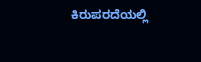ಕಿರುಪರದೆಯಲ್ಲಿ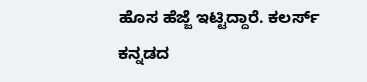ಹೊಸ ಹೆಜ್ಜೆ ಇಟ್ಟಿದ್ದಾರೆ. ಕಲರ್ಸ್ ಕನ್ನಡದ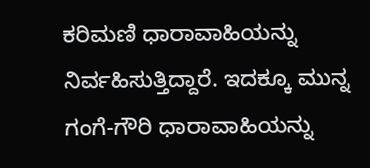ಕರಿಮಣಿ ಧಾರಾವಾಹಿಯನ್ನು ನಿರ್ವಹಿಸುತ್ತಿದ್ದಾರೆ. ಇದಕ್ಕೂ ಮುನ್ನ ಗಂಗೆ-ಗೌರಿ ಧಾರಾವಾಹಿಯನ್ನು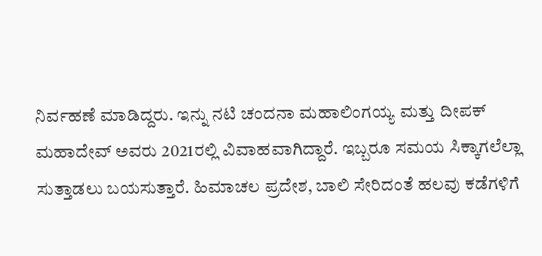ನಿರ್ವಹಣೆ ಮಾಡಿದ್ದರು. ಇನ್ನು ನಟಿ ಚಂದನಾ ಮಹಾಲಿಂಗಯ್ಯ ಮತ್ತು ದೀಪಕ್ ಮಹಾದೇವ್ ಅವರು 2021ರಲ್ಲಿ ವಿವಾಹವಾಗಿದ್ದಾರೆ. ಇಬ್ಬರೂ ಸಮಯ ಸಿಕ್ಕಾಗಲೆಲ್ಲಾ ಸುತ್ತಾಡಲು ಬಯಸುತ್ತಾರೆ. ಹಿಮಾಚಲ ಪ್ರದೇಶ, ಬಾಲಿ ಸೇರಿದಂತೆ ಹಲವು ಕಡೆಗಳಿಗೆ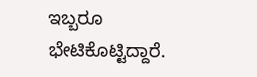ಇಬ್ಬರೂ ಭೇಟಿಕೊಟ್ಟಿದ್ದಾರೆ.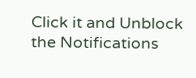Click it and Unblock the Notifications